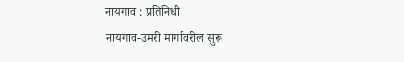नायगाव : प्रतिनिधी
नायगाव-उमरी मार्गावरील सुरू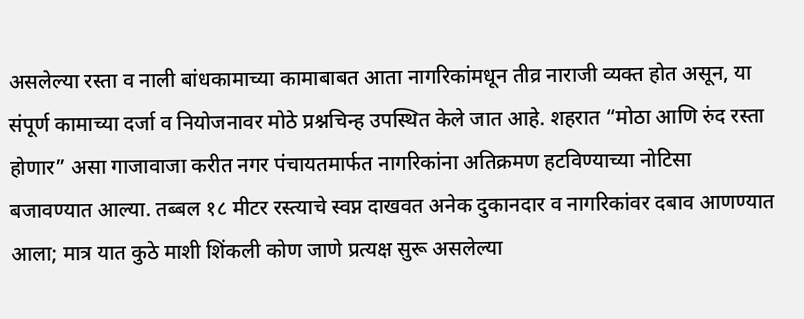असलेल्या रस्ता व नाली बांधकामाच्या कामाबाबत आता नागरिकांमधून तीव्र नाराजी व्यक्त होत असून, या संपूर्ण कामाच्या दर्जा व नियोजनावर मोठे प्रश्नचिन्ह उपस्थित केले जात आहे. शहरात “मोठा आणि रुंद रस्ता होणार” असा गाजावाजा करीत नगर पंचायतमार्फत नागरिकांना अतिक्रमण हटविण्याच्या नोटिसा बजावण्यात आल्या. तब्बल १८ मीटर रस्त्याचे स्वप्न दाखवत अनेक दुकानदार व नागरिकांवर दबाव आणण्यात आला; मात्र यात कुठे माशी शिंकली कोण जाणे प्रत्यक्ष सुरू असलेल्या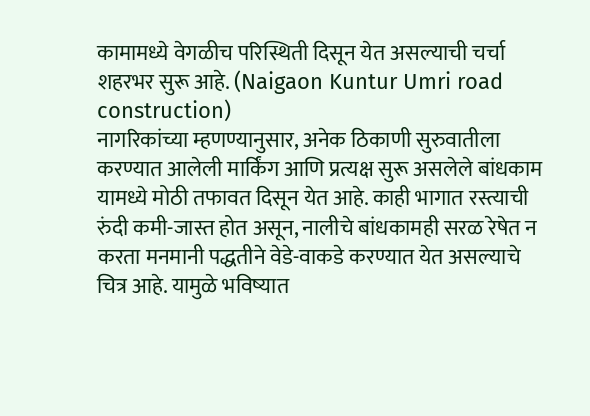कामामध्ये वेगळीच परिस्थिती दिसून येत असल्याची चर्चा शहरभर सुरू आहे. (Naigaon Kuntur Umri road construction)
नागरिकांच्या म्हणण्यानुसार, अनेक ठिकाणी सुरुवातीला करण्यात आलेली मार्किंग आणि प्रत्यक्ष सुरू असलेले बांधकाम यामध्ये मोठी तफावत दिसून येत आहे. काही भागात रस्त्याची रुंदी कमी-जास्त होत असून, नालीचे बांधकामही सरळ रेषेत न करता मनमानी पद्धतीने वेडे-वाकडे करण्यात येत असल्याचे चित्र आहे. यामुळे भविष्यात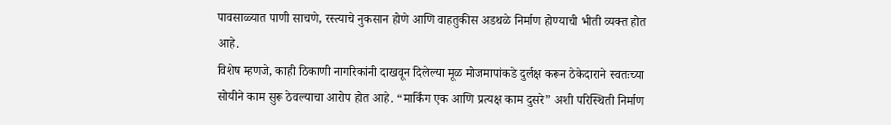पावसाळ्यात पाणी साचणे, रस्त्याचे नुकसान होणे आणि वाहतुकीस अडथळे निर्माण होण्याची भीती व्यक्त होत आहे.
विशेष म्हणजे, काही ठिकाणी नागरिकांनी दाखवून दिलेल्या मूळ मोजमापांकडे दुर्लक्ष करून ठेकेदाराने स्वतःच्या सोयीने काम सुरू ठेवल्याचा आरोप होत आहे. “मार्किंग एक आणि प्रत्यक्ष काम दुसरे” अशी परिस्थिती निर्माण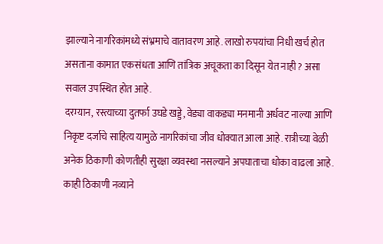झाल्याने नागरिकांमध्ये संभ्रमाचे वातावरण आहे. लाखो रुपयांचा निधी खर्च होत असताना कामात एकसंधता आणि तांत्रिक अचूकता का दिसून येत नाही? असा सवाल उपस्थित होत आहे.
दरम्यान, रस्त्याच्या दुतर्फा उघडे खड्डे, वेड्या वाकड्या मनमानी अर्धवट नाल्या आणि निकृष्ट दर्जाचे साहित्य यामुळे नागरिकांचा जीव धोक्यात आला आहे. रात्रीच्या वेळी अनेक ठिकाणी कोणतीही सुरक्षा व्यवस्था नसल्याने अपघाताचा धोका वाढला आहे. काही ठिकाणी नव्याने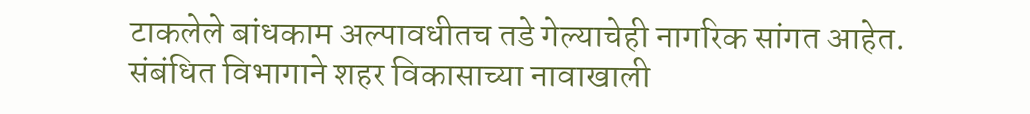टाकलेले बांधकाम अल्पावधीतच तडे गेल्याचेही नागरिक सांगत आहेत.
संबंधित विभागाने शहर विकासाच्या नावाखाली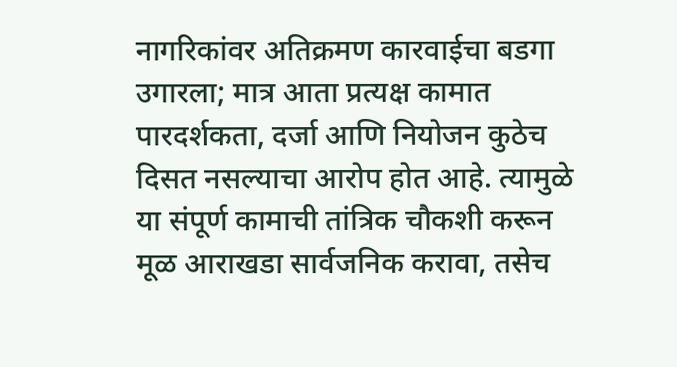नागरिकांवर अतिक्रमण कारवाईचा बडगा उगारला; मात्र आता प्रत्यक्ष कामात पारदर्शकता, दर्जा आणि नियोजन कुठेच दिसत नसल्याचा आरोप होत आहे. त्यामुळे या संपूर्ण कामाची तांत्रिक चौकशी करून मूळ आराखडा सार्वजनिक करावा, तसेच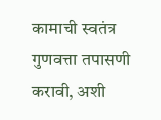कामाची स्वतंत्र गुणवत्ता तपासणी करावी, अशी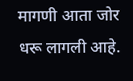मागणी आता जोर धरू लागली आहे.